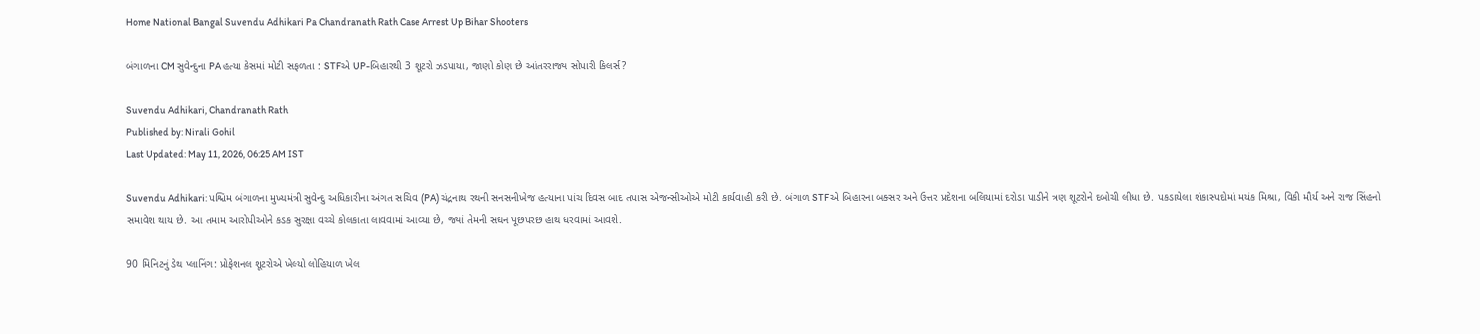Home National Bangal Suvendu Adhikari Pa Chandranath Rath Case Arrest Up Bihar Shooters

બંગાળના CM સુવેન્દુના PA હત્યા કેસમાં મોટી સફળતા : STFએ UP-બિહારથી 3 શૂટરો ઝડપાયા, જાણો કોણ છે આંતરરાજ્ય સોપારી કિલર્સ?

Suvendu Adhikari, Chandranath Rath
Published by: Nirali Gohil
Last Updated: May 11, 2026, 06:25 AM IST

Suvendu Adhikari: પશ્ચિમ બંગાળના મુખ્યમંત્રી સુવેન્દુ અધિકારીના અંગત સચિવ (PA) ચંદ્રનાથ રથની સનસનીખેજ હત્યાના પાંચ દિવસ બાદ તપાસ એજન્સીઓએ મોટી કાર્યવાહી કરી છે. બંગાળ STFએ બિહારના બક્સર અને ઉત્તર પ્રદેશના બલિયામાં દરોડા પાડીને ત્રણ શૂટરોને દબોચી લીધા છે. પકડાયેલા શંકાસ્પદોમાં મયંક મિશ્રા, વિકી મૌર્ય અને રાજ સિંહનો સમાવેશ થાય છે. આ તમામ આરોપીઓને કડક સુરક્ષા વચ્ચે કોલકાતા લાવવામાં આવ્યા છે, જ્યાં તેમની સઘન પૂછપરછ હાથ ધરવામાં આવશે.

90 મિનિટનું ડેથ પ્લાનિંગ: પ્રોફેશનલ શૂટરોએ ખેલ્યો લોહિયાળ ખેલ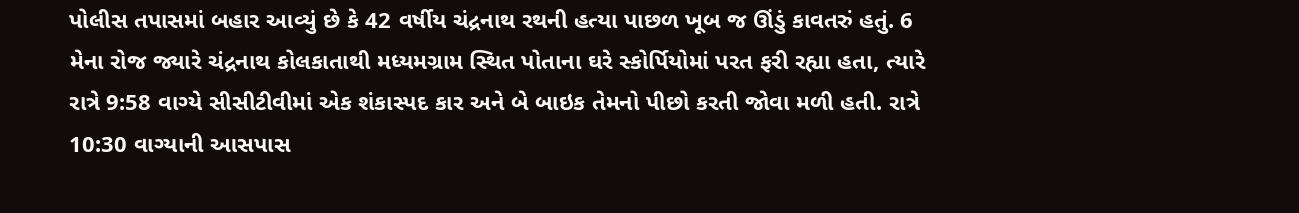પોલીસ તપાસમાં બહાર આવ્યું છે કે 42 વર્ષીય ચંદ્રનાથ રથની હત્યા પાછળ ખૂબ જ ઊંડું કાવતરું હતું. 6 મેના રોજ જ્યારે ચંદ્રનાથ કોલકાતાથી મધ્યમગ્રામ સ્થિત પોતાના ઘરે સ્કોર્પિયોમાં પરત ફરી રહ્યા હતા, ત્યારે રાત્રે 9:58 વાગ્યે સીસીટીવીમાં એક શંકાસ્પદ કાર અને બે બાઇક તેમનો પીછો કરતી જોવા મળી હતી. રાત્રે 10:30 વાગ્યાની આસપાસ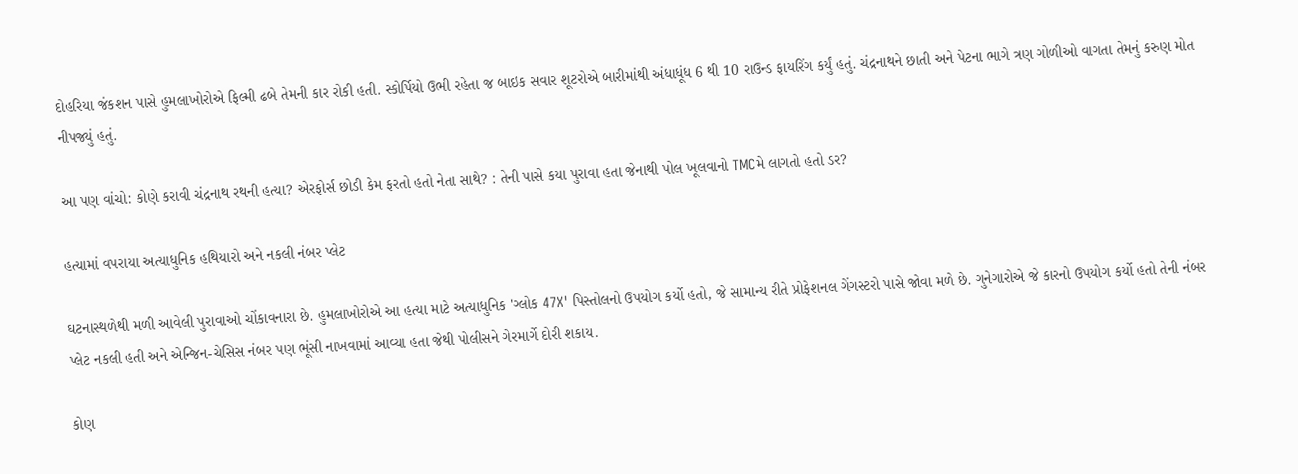દોહરિયા જંકશન પાસે હુમલાખોરોએ ફિલ્મી ઢબે તેમની કાર રોકી હતી. સ્કોર્પિયો ઉભી રહેતા જ બાઇક સવાર શૂટરોએ બારીમાંથી અંધાધૂંધ 6 થી 10 રાઉન્ડ ફાયરિંગ કર્યું હતું. ચંદ્રનાથને છાતી અને પેટના ભાગે ત્રણ ગોળીઓ વાગતા તેમનું કરુણ મોત નીપજ્યું હતું.

આ પણ વાંચો: કોણે કરાવી ચંદ્રનાથ રથની હત્યા? એરફોર્સ છોડી કેમ ફરતો હતો નેતા સાથે? : તેની પાસે કયા પુરાવા હતા જેનાથી પોલ ખૂલવાનો TMCમે લાગતો હતો ડર?

હત્યામાં વપરાયા અત્યાધુનિક હથિયારો અને નકલી નંબર પ્લેટ

ઘટનાસ્થળેથી મળી આવેલી પુરાવાઓ ચોંકાવનારા છે. હુમલાખોરોએ આ હત્યા માટે અત્યાધુનિક 'ગ્લોક 47X' પિસ્તોલનો ઉપયોગ કર્યો હતો, જે સામાન્ય રીતે પ્રોફેશનલ ગેંગસ્ટરો પાસે જોવા મળે છે. ગુનેગારોએ જે કારનો ઉપયોગ કર્યો હતો તેની નંબર પ્લેટ નકલી હતી અને એન્જિન-ચેસિસ નંબર પણ ભૂંસી નાખવામાં આવ્યા હતા જેથી પોલીસને ગેરમાર્ગે દોરી શકાય.

કોણ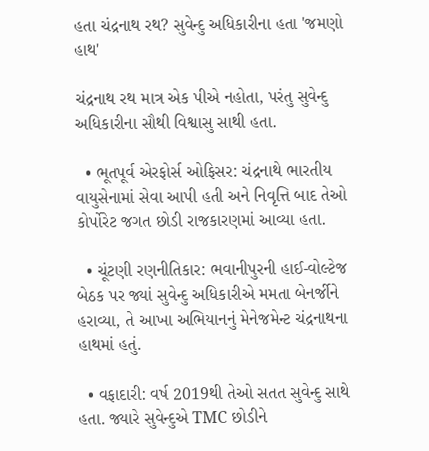હતા ચંદ્રનાથ રથ? સુવેન્દુ અધિકારીના હતા 'જમણો હાથ'

ચંદ્રનાથ રથ માત્ર એક પીએ નહોતા, પરંતુ સુવેન્દુ અધિકારીના સૌથી વિશ્વાસુ સાથી હતા.

  • ભૂતપૂર્વ એરફોર્સ ઓફિસર: ચંદ્રનાથે ભારતીય વાયુસેનામાં સેવા આપી હતી અને નિવૃત્તિ બાદ તેઓ કોર્પોરેટ જગત છોડી રાજકારણમાં આવ્યા હતા.

  • ચૂંટણી રણનીતિકાર: ભવાનીપુરની હાઈ-વોલ્ટેજ બેઠક પર જ્યાં સુવેન્દુ અધિકારીએ મમતા બેનર્જીને હરાવ્યા, તે આખા અભિયાનનું મેનેજમેન્ટ ચંદ્રનાથના હાથમાં હતું.

  • વફાદારી: વર્ષ 2019થી તેઓ સતત સુવેન્દુ સાથે હતા. જ્યારે સુવેન્દુએ TMC છોડીને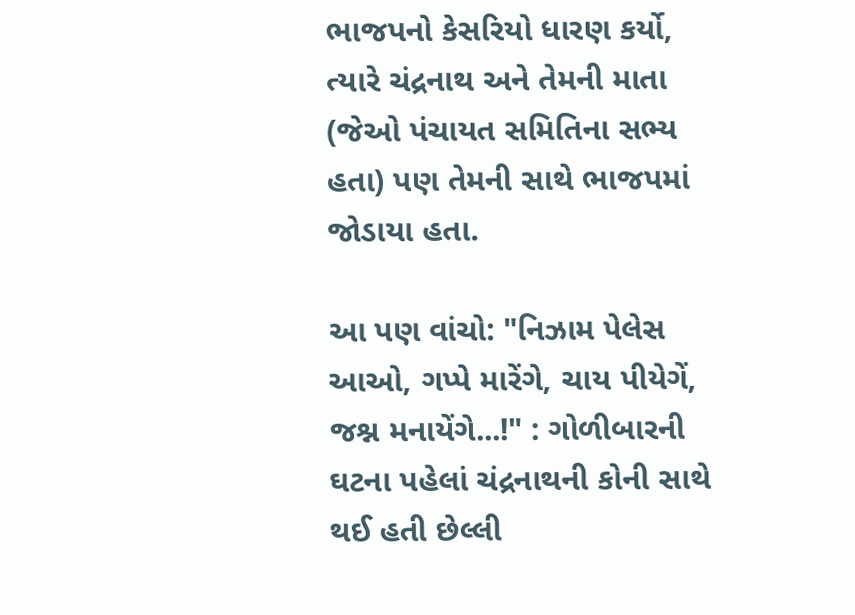ભાજપનો કેસરિયો ધારણ કર્યો, ત્યારે ચંદ્રનાથ અને તેમની માતા (જેઓ પંચાયત સમિતિના સભ્ય હતા) પણ તેમની સાથે ભાજપમાં જોડાયા હતા.

આ પણ વાંચો: "નિઝામ પેલેસ આઓ, ગપ્પે મારેંગે, ચાય પીયેગેં, જશ્ન મનાયેંગે...!" : ગોળીબારની ઘટના પહેલાં ચંદ્રનાથની કોની સાથે થઈ હતી છેલ્લી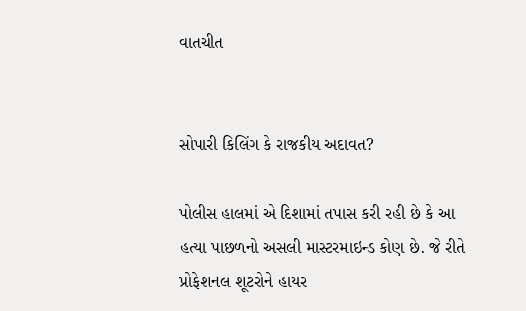વાતચીત


સોપારી કિલિંગ કે રાજકીય અદાવત?

પોલીસ હાલમાં એ દિશામાં તપાસ કરી રહી છે કે આ હત્યા પાછળનો અસલી માસ્ટરમાઇન્ડ કોણ છે. જે રીતે પ્રોફેશનલ શૂટરોને હાયર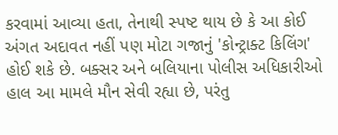કરવામાં આવ્યા હતા, તેનાથી સ્પષ્ટ થાય છે કે આ કોઈ અંગત અદાવત નહીં પણ મોટા ગજાનું 'કોન્ટ્રાક્ટ કિલિંગ' હોઈ શકે છે. બક્સર અને બલિયાના પોલીસ અધિકારીઓ હાલ આ મામલે મૌન સેવી રહ્યા છે, પરંતુ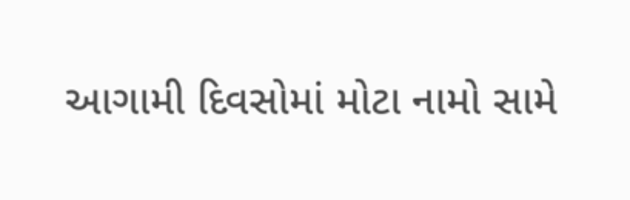આગામી દિવસોમાં મોટા નામો સામે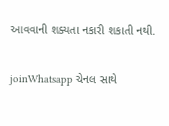આવવાની શક્યતા નકારી શકાતી નથી.

joinWhatsapp ચેનલ સાથે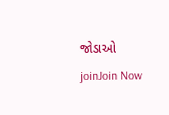જોડાઓ
joinJoin Now